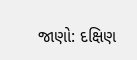જાણો: દક્ષિણ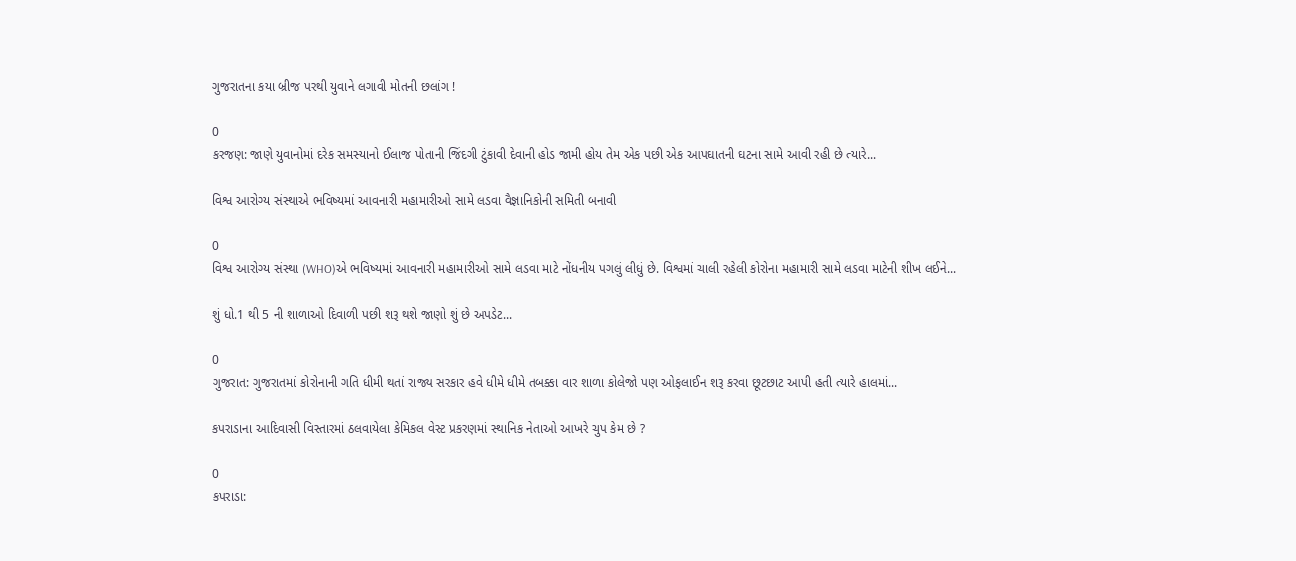ગુજરાતના કયા બ્રીજ પરથી યુવાને લગાવી મોતની છલાંગ !

0
કરજણ: જાણે યુવાનોમાં દરેક સમસ્યાનો ઈલાજ પોતાની જિંદગી ટુંકાવી દેવાની હોડ જામી હોય તેમ એક પછી એક આપઘાતની ઘટના સામે આવી રહી છે ત્યારે...

વિશ્વ આરોગ્ય સંસ્થાએ ભવિષ્યમાં આવનારી મહામારીઓ સામે લડવા વૈજ્ઞાનિકોની સમિતી બનાવી

0
વિશ્વ આરોગ્ય સંસ્થા (WHO)એ ભવિષ્યમાં આવનારી મહામારીઓ સામે લડવા માટે નોંધનીય પગલું લીધું છે. વિશ્વમાં ચાલી રહેલી કોરોના મહામારી સામે લડવા માટેની શીખ લઈને...

શું ધો.1 થી 5 ની શાળાઓ દિવાળી પછી શરૂ થશે જાણો શું છે અપડેટ...

0
ગુજરાત: ગુજરાતમાં કોરોનાની ગતિ ધીમી થતાં રાજ્ય સરકાર હવે ધીમે ધીમે તબક્કા વાર શાળા કોલેજો પણ ઓફલાઈન શરૂ કરવા છૂટછાટ આપી હતી ત્યારે હાલમાં...

કપરાડાના આદિવાસી વિસ્તારમાં ઠલવાયેલા કેમિકલ વેસ્ટ પ્રકરણમાં સ્થાનિક નેતાઓ આખરે ચુપ કેમ છે ?

0
કપરાડા: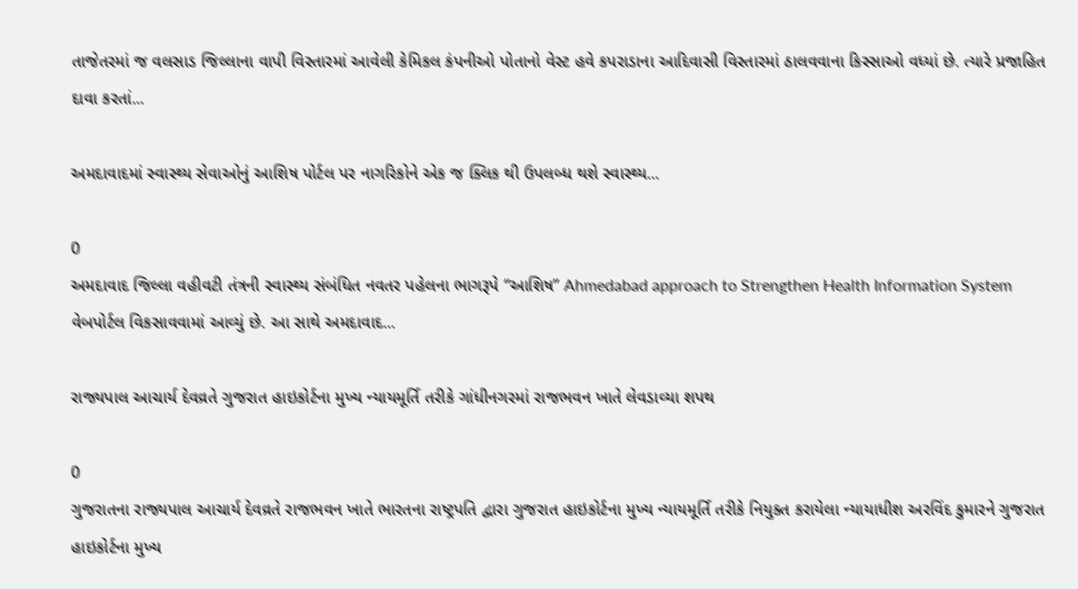તાજેતરમાં જ વલસાડ જિલ્લાના વાપી વિસ્તારમાં આવેલી કેમિકલ કંપનીઓ પોતાનો વેસ્ટ હવે કપરાડાના આદિવાસી વિસ્તારમાં ઠાલવવાના કિસ્સાઓ વધ્યાં છે. ત્યારે પ્રજાહિત દાવા કરતાં...

અમદાવાદમાં સ્વાસ્થ્ય સેવાઓનું આશિષ પોર્ટલ પર નાગરિકોને એક જ ક્લિક થી ઉપલબ્ધ થશે સ્વાસ્થ્ય...

0
અમદાવાદ જિલ્લા વહીવટી તંત્રની સ્વાસ્થ્ય સંબંધિત નવતર પહેલના ભાગરૂપે “આશિષ” Ahmedabad approach to Strengthen Health Information System વેબપોર્ટલ વિકસાવવામાં આવ્યું છે. આ સાથે અમદાવાદ...

રાજ્યપાલ આચાર્ય દેવવ્રતે ગુજરાત હાઇકોર્ટના મુખ્ય ન્યાયમૂર્તિ તરીકે ગાંધીનગરમાં રાજભવન ખાતે લેવડાવ્યા શપથ

0
ગુજરાતના રાજ્યપાલ આચાર્ય દેવવ્રતે રાજભવન ખાતે ભારતના રાષ્ટ્રપતિ દ્વારા ગુજરાત હાઇકોર્ટના મુખ્ય ન્યાયમૂર્તિ તરીકે નિયુક્ત કરાયેલા ન્યાયાધીશ અરવિંદ કુમારને ગુજરાત હાઇકોર્ટના મુખ્ય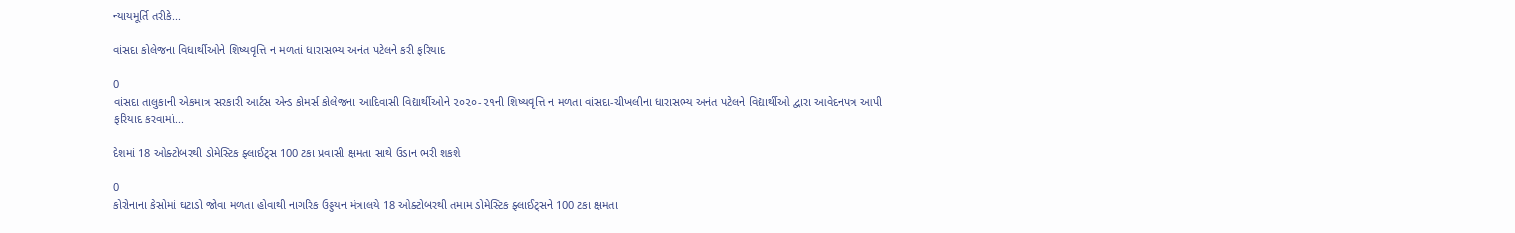ન્યાયમૂર્તિ તરીકે...

વાંસદા કોલેજના વિધાર્થીઓને શિષ્યવૃત્તિ ન મળતાં ધારાસભ્ય અનંત પટેલને કરી ફરિયાદ

0
વાંસદા તાલુકાની એકમાત્ર સરકારી આર્ટસ એન્ડ કોમર્સ કોલેજના આદિવાસી વિદ્યાર્થીઓને ૨૦૨૦-૨૧ની શિષ્યવૃત્તિ ન મળતા વાંસદા-ચીખલીના ધારાસભ્ય અનંત પટેલને વિદ્યાર્થીઓ દ્વારા આવેદનપત્ર આપી ફરિયાદ કરવામાં...

દેશમાં 18 ઓક્ટોબરથી ડોમેસ્ટિક ફ્લાઈટ્સ 100 ટકા પ્રવાસી ક્ષમતા સાથે ઉડાન ભરી શકશે

0
કોરોનાના કેસોમાં ઘટાડો જોવા મળતા હોવાથી નાગરિક ઉડ્ડયન મંત્રાલયે 18 ઓક્ટોબરથી તમામ ડોમેસ્ટિક ફ્લાઈટ્સને 100 ટકા ક્ષમતા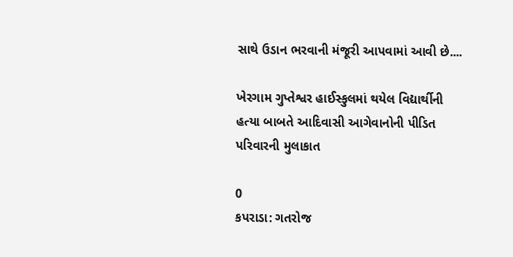સાથે ઉડાન ભરવાની મંજૂરી આપવામાં આવી છે....

ખેરગામ ગુપ્તેશ્વર હાઈસ્કુલમાં થયેલ વિદ્યાર્થીની હત્યા બાબતે આદિવાસી આગેવાનોની પીડિત પરિવારની મુલાકાત

0
કપરાડા: ગતરોજ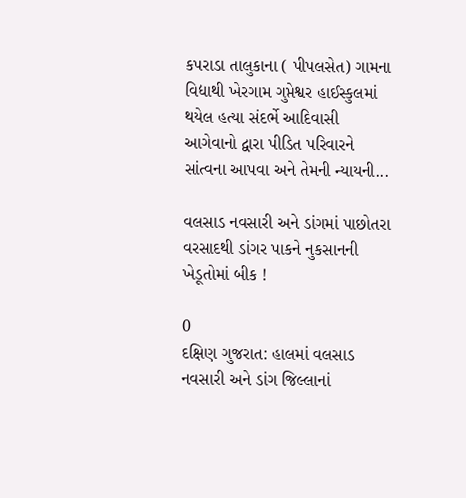કપરાડા તાલુકાના ( પીપલસેત) ગામના વિદ્યાથી ખેરગામ ગુપ્તેશ્વર હાઈસ્કુલમાં થયેલ હત્યા સંદર્ભે આદિવાસી આગેવાનો દ્વારા પીડિત પરિવારને સાંત્વના આપવા અને તેમની ન્યાયની...

વલસાડ નવસારી અને ડાંગમાં પાછોતરા વરસાદથી ડાંગર પાકને નુકસાનની ખેડૂતોમાં બીક !

0
દક્ષિણ ગુજરાત: હાલમાં વલસાડ નવસારી અને ડાંગ જિલ્લાનાં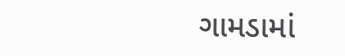ગામડામાં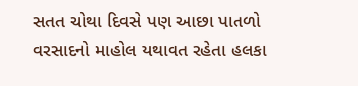સતત ચોથા દિવસે પણ આછા પાતળો વરસાદનો માહોલ યથાવત રહેતા હલકા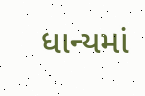ધાન્યમાં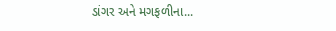ડાંગર અને મગફળીના...